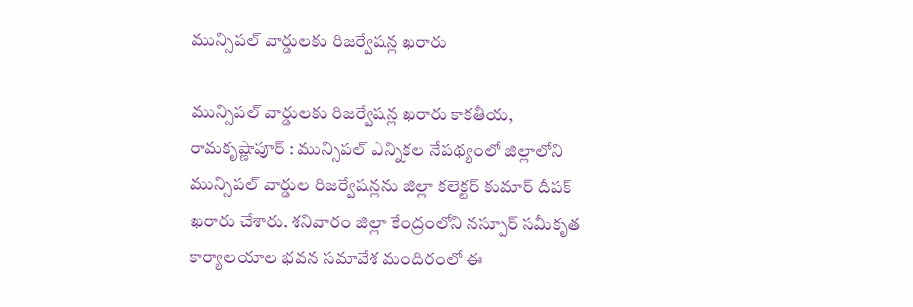మున్సిపల్ వార్డులకు రిజర్వేషన్ల ఖ‌రారు

మున్సిపల్ వార్డులకు రిజర్వేషన్ల ఖ‌రారు కాకతీయ, రామకృష్ణాపూర్ : మున్సిపల్ ఎన్నికల నేపథ్యంలో జిల్లాలోని మున్సిపల్ వార్డుల రిజర్వేషన్లను జిల్లా కలెక్టర్ కుమార్ దీపక్ ఖరారు చేశారు. శనివారం జిల్లా కేంద్రంలోని నస్పూర్ సమీకృత కార్యాలయాల భవన సమావేశ మందిరంలో ఈ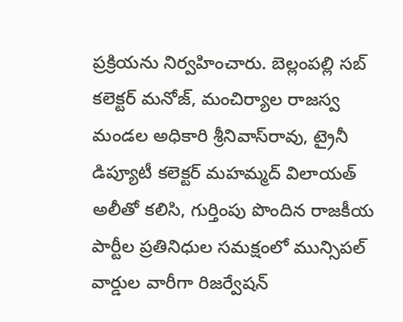ప్రక్రియను నిర్వహించారు. బెల్లంపల్లి సబ్ కలెక్టర్ మనోజ్‌, మంచిర్యాల రాజస్వ మండల అధికారి శ్రీనివాస్‌రావు, ట్రైనీ డిప్యూటీ కలెక్టర్ మహమ్మద్ విలాయత్ అలీతో కలిసి, గుర్తింపు పొందిన రాజకీయ పార్టీల ప్రతినిధుల సమక్షంలో మున్సిపల్ వార్డుల వారీగా రిజర్వేషన్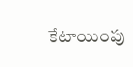కేటాయింపు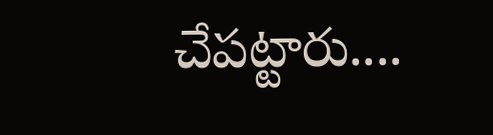చేపట్టారు....